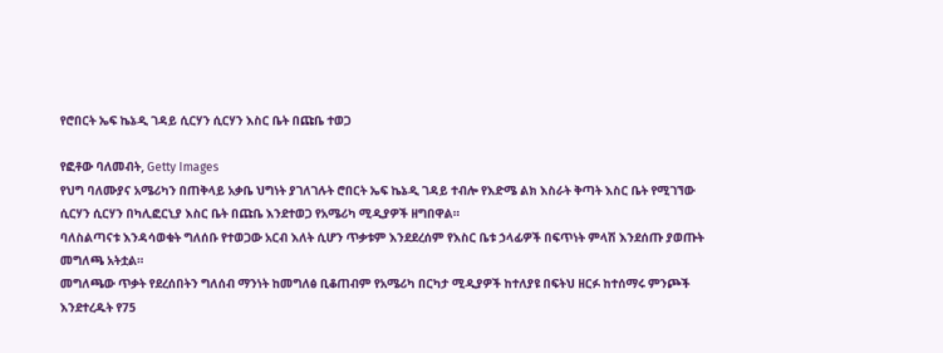የሮበርት ኤፍ ኬኔዲ ገዳይ ሲርሃን ሲርሃን እስር ቤት በጩቤ ተወጋ

የፎቶው ባለመብት, Getty Images
የህግ ባለሙያና አሜሪካን በጠቅላይ አቃቤ ህግነት ያገለገሉት ሮበርት ኤፍ ኬኔዲ ገዳይ ተብሎ የእድሜ ልክ እስራት ቅጣት እስር ቤት የሚገኘው ሲርሃን ሲርሃን በካሊፎርኒያ እስር ቤት በጩቤ እንደተወጋ የአሜሪካ ሚዲያዎች ዘግበዋል።
ባለስልጣናቱ እንዳሳወቁት ግለሰቡ የተወጋው አርብ እለት ሲሆን ጥቃቱም እንደደረሰም የእስር ቤቱ ኃላፊዎች በፍጥነት ምላሽ እንደሰጡ ያወጡት መግለጫ አትቷል።
መግለጫው ጥቃት የደረሰበትን ግለሰብ ማንነት ከመግለፅ ቢቆጠብም የአሜሪካ በርካታ ሚዲያዎች ከተለያዩ በፍትህ ዘርፉ ከተሰማሩ ምንጮች እንደተረዱት የ75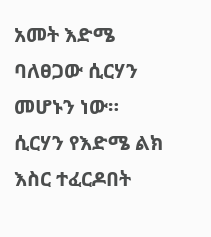አመት እድሜ ባለፀጋው ሲርሃን መሆኑን ነው።
ሲርሃን የእድሜ ልክ እስር ተፈርዶበት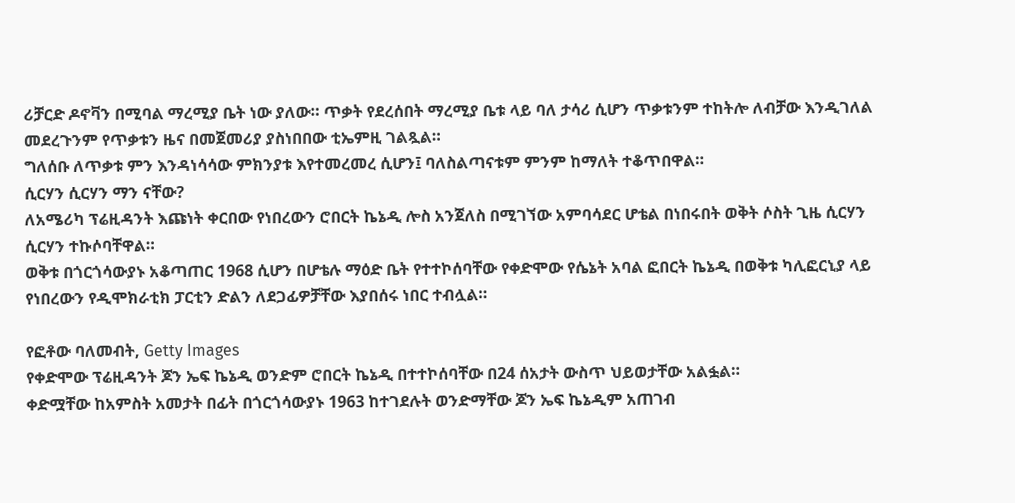ሪቻርድ ዶኖቫን በሚባል ማረሚያ ቤት ነው ያለው። ጥቃት የደረሰበት ማረሚያ ቤቱ ላይ ባለ ታሳሪ ሲሆን ጥቃቱንም ተከትሎ ለብቻው እንዲገለል መደረጉንም የጥቃቱን ዜና በመጀመሪያ ያስነበበው ቲኤምዚ ገልጿል።
ግለሰቡ ለጥቃቱ ምን እንዳነሳሳው ምክንያቱ እየተመረመረ ሲሆን፤ ባለስልጣናቱም ምንም ከማለት ተቆጥበዋል።
ሲርሃን ሲርሃን ማን ናቸው?
ለአሜሪካ ፕሬዚዳንት እጩነት ቀርበው የነበረውን ሮበርት ኬኔዲ ሎስ አንጀለስ በሚገኘው አምባሳደር ሆቴል በነበሩበት ወቅት ሶስት ጊዜ ሲርሃን ሲርሃን ተኩሶባቸዋል።
ወቅቱ በጎርጎሳውያኑ አቆጣጠር 1968 ሲሆን በሆቴሉ ማዕድ ቤት የተተኮሰባቸው የቀድሞው የሴኔት አባል ፎበርት ኬኔዲ በወቅቱ ካሊፎርኒያ ላይ የነበረውን የዲሞክራቲክ ፓርቲን ድልን ለደጋፊዎቻቸው እያበሰሩ ነበር ተብሏል።

የፎቶው ባለመብት, Getty Images
የቀድሞው ፕሬዚዳንት ጆን ኤፍ ኬኔዲ ወንድም ሮበርት ኬኔዲ በተተኮሰባቸው በ24 ሰአታት ውስጥ ህይወታቸው አልፏል።
ቀድሟቸው ከአምስት አመታት በፊት በጎርጎሳውያኑ 1963 ከተገደሉት ወንድማቸው ጆን ኤፍ ኬኔዲም አጠገብ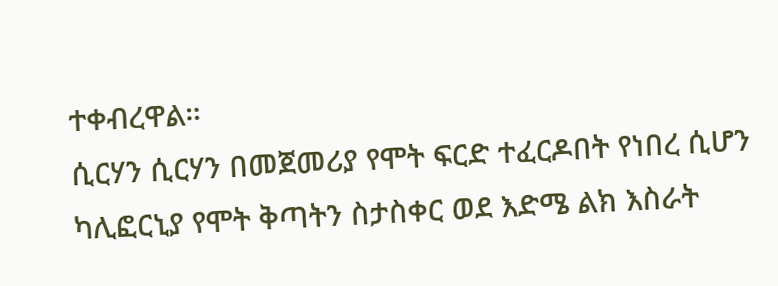ተቀብረዋል።
ሲርሃን ሲርሃን በመጀመሪያ የሞት ፍርድ ተፈርዶበት የነበረ ሲሆን ካሊፎርኒያ የሞት ቅጣትን ስታስቀር ወደ እድሜ ልክ እስራት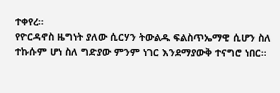ተቀየረ።
የዮርዳኖስ ዜግነት ያለው ሲርሃን ትውልዱ ፍልስጥኤማዊ ሲሆን ስለ ተኩሱም ሆነ ስለ ግድያው ምንም ነገር እንደማያውቅ ተናግሮ ነበር።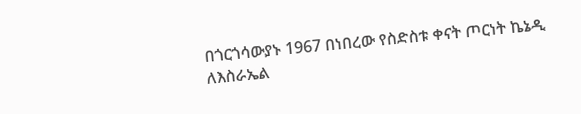በጎርጎሳውያኑ 1967 በነበረው የስድስቱ ቀናት ጦርነት ኬኔዲ ለእስራኤል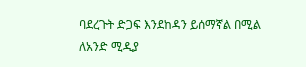ባደረጉት ድጋፍ እንደከዳን ይሰማኛል በሚል ለአንድ ሚዲያ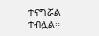ተናግሯል ተብሏል።